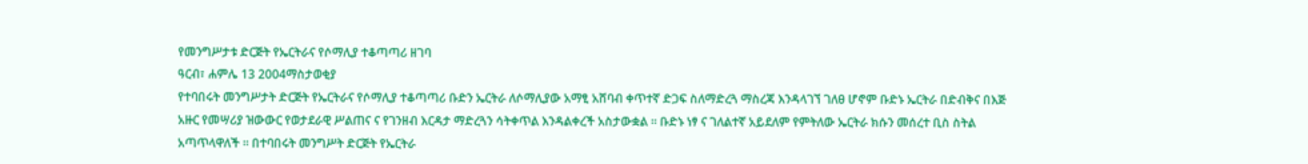የመንግሥታቱ ድርጅት የኤርትራና የሶማሊያ ተቆጣጣሪ ዘገባ
ዓርብ፣ ሐምሌ 13 2004ማስታወቂያ
የተባበሩት መንግሥታት ድርጅት የኤርትራና የሶማሊያ ተቆጣጣሪ ቡድን ኤርትራ ለሶማሊያው አማፂ አሸባብ ቀጥተኛ ድጋፍ ስለማድረጓ ማስረጃ እንዳላገኘ ገለፀ ሆኖም ቡድኑ ኤርትራ በድብቅና በእጅ አዙር የመሣሪያ ዝውውር የወታደራዊ ሥልጠና ና የገንዘብ እርዳታ ማድረጓን ሳትቀጥል እንዳልቀረች አስታውቋል ። ቡድኑ ነፃ ና ገለልተኛ አይደለም የምትለው ኤርትራ ክሱን መሰረተ ቢስ ስትል አጣጥላዋለች ። በተባበሩት መንግሥት ድርጅት የኤርትራ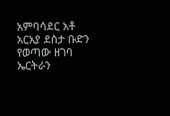አምባሳደር አቶ አርአያ ደስታ ቡድን የወጣው ዘገባ ኤርትራን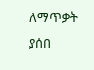ለማጥቃት ያሰበ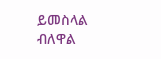ይመስላል ብለዋል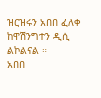ዝርዝሩን አበበ ፈለቀ ከዋሽንግተን ዲሲ ልኮልናል ።
አበበ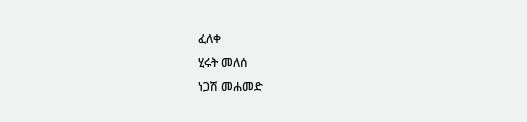ፈለቀ
ሂሩት መለሰ
ነጋሽ መሐመድ